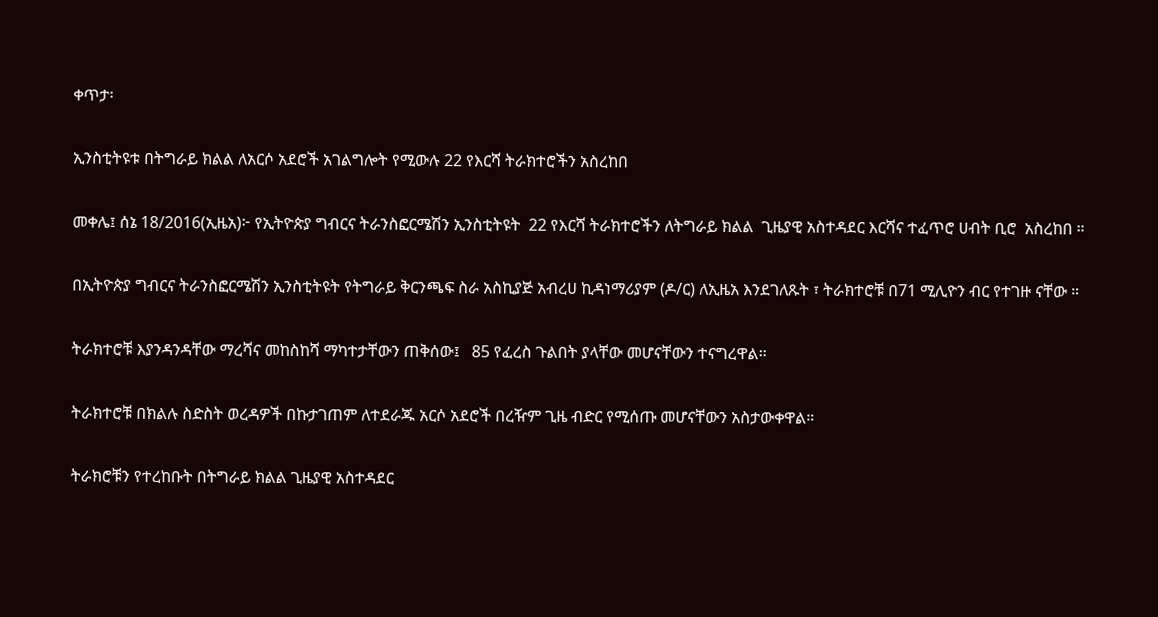ቀጥታ፡

ኢንስቲትዩቱ በትግራይ ክልል ለአርሶ አደሮች አገልግሎት የሚውሉ 22 የእርሻ ትራክተሮችን አስረከበ

መቀሌ፤ ሰኔ 18/2016(ኢዜአ)፦ የኢትዮጵያ ግብርና ትራንስፎርሜሽን ኢንስቲትዩት  22 የእርሻ ትራክተሮችን ለትግራይ ክልል  ጊዜያዊ አስተዳደር እርሻና ተፈጥሮ ሀብት ቢሮ  አስረከበ ።

በኢትዮጵያ ግብርና ትራንስፎርሜሽን ኢንስቲትዩት የትግራይ ቅርንጫፍ ስራ አስኪያጅ አብረሀ ኪዳነማሪያም (ዶ/ር) ለኢዜአ እንደገለጹት ፣ ትራክተሮቹ በ71 ሚሊዮን ብር የተገዙ ናቸው ።

ትራክተሮቹ እያንዳንዳቸው ማረሻና መከስከሻ ማካተታቸውን ጠቅሰው፤   85 የፈረስ ጉልበት ያላቸው መሆናቸውን ተናግረዋል።

ትራክተሮቹ በክልሉ ስድስት ወረዳዎች በኩታገጠም ለተደራጁ አርሶ አደሮች በረዥም ጊዜ ብድር የሚሰጡ መሆናቸውን አስታውቀዋል።

ትራክሮቹን የተረከቡት በትግራይ ክልል ጊዜያዊ አስተዳደር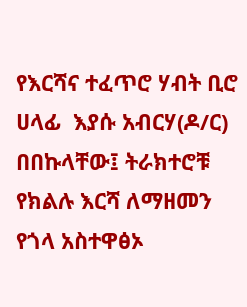የእርሻና ተፈጥሮ ሃብት ቢሮ ሀላፊ  እያሱ አብርሃ(ዶ/ር) በበኩላቸው፤ ትራክተሮቹ  የክልሉ እርሻ ለማዘመን የጎላ አስተዋፅኦ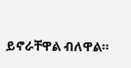ይኖራቸዋል ብለዋል።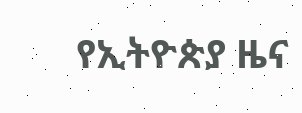የኢትዮጵያ ዜና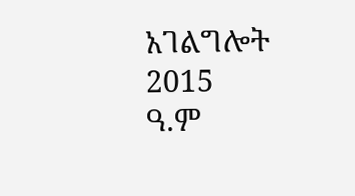አገልግሎት
2015
ዓ.ም